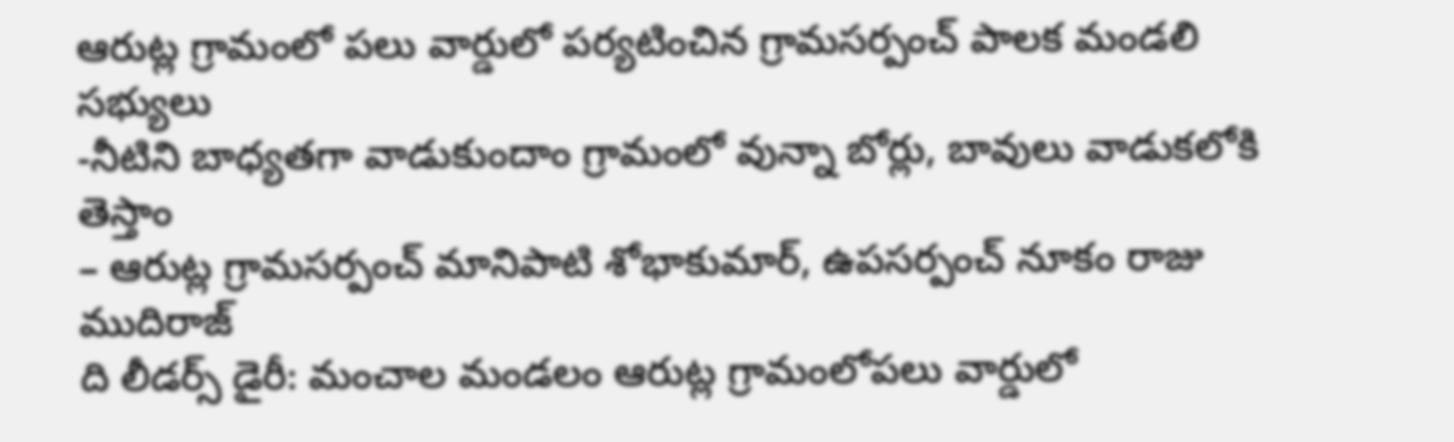ఆరుట్ల గ్రామంలో పలు వార్డులో పర్యటించిన గ్రామసర్పంచ్ పాలక మండలి సభ్యులు
-నీటిని బాధ్యతగా వాడుకుందాం గ్రామంలో వున్నా బోర్లు, బావులు వాడుకలోకి తెస్తాం
– ఆరుట్ల గ్రామసర్పంచ్ మానిపాటి శోభాకుమార్, ఉపసర్పంచ్ నూకం రాజు ముదిరాజ్
ది లీడర్స్ డైరీ: మంచాల మండలం ఆరుట్ల గ్రామంలోపలు వార్డులో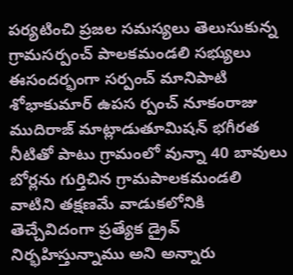పర్యటించి ప్రజల సమస్యలు తెలుసుకున్న గ్రామసర్పంచ్ పాలకమండలి సభ్యులు ఈసందర్భంగా సర్పంచ్ మానిపాటి శోభాకుమార్ ఉపస ర్పంచ్ నూకంరాజు ముదిరాజ్ మాట్లాడుతూమిషన్ భగీరత నీటితో పాటు గ్రామంలో వున్నా 40 బావులు బోర్లను గుర్తిచిన గ్రామపాలకమండలి వాటిని తక్షణమే వాడుకలోనికి తెచ్చేవిదంగా ప్రత్యేక డ్రైవ్ నిర్భహిస్తున్నాము అని అన్నారు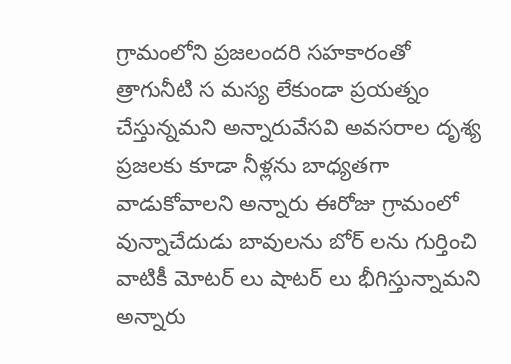గ్రామంలోని ప్రజలందరి సహకారంతో త్రాగునీటి స మస్య లేకుండా ప్రయత్నం చేస్తున్నమని అన్నారువేసవి అవసరాల దృశ్య ప్రజలకు కూడా నీళ్లను బాధ్యతగా వాడుకోవాలని అన్నారు ఈరోజు గ్రామంలో వున్నాచేదుడు బావులను బోర్ లను గుర్తించి వాటికీ మోటర్ లు షాటర్ లు భీగిస్తున్నామని అన్నారు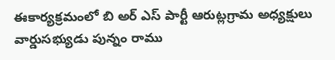ఈకార్యక్రమంలో బి అర్ ఎస్ పార్టీ ఆరుట్లగ్రామ అధ్యక్షులు వార్డుసభ్యుడు పున్నం రాము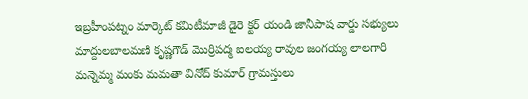ఇబ్రహీంపట్నం మార్కెట్ కమిటీమాజీ డైరె క్టర్ యండి జానీపాష వార్డు సభ్యులు మాద్దులబాలమణి కృష్ణగౌడ్ మొర్రిపద్మ ఐలయ్య రావుల జంగయ్య లాలగారి మన్నెమ్మ మంకు మమతా వినోద్ కుమార్ గ్రామస్తులు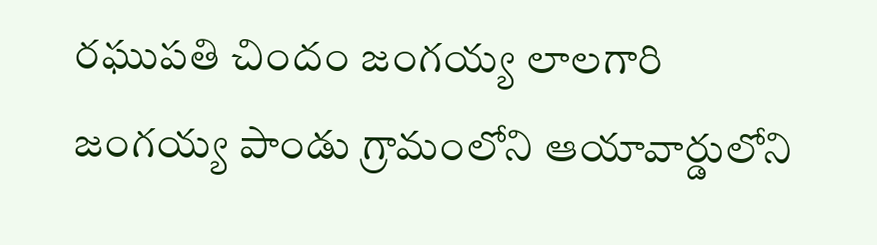రఘుపతి చిందం జంగయ్య లాలగారి జంగయ్య పాండు గ్రామంలోని ఆయావార్డులోని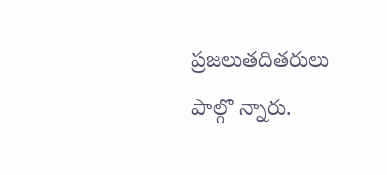ప్రజలుతదితరులు పాల్గొ న్నారు.